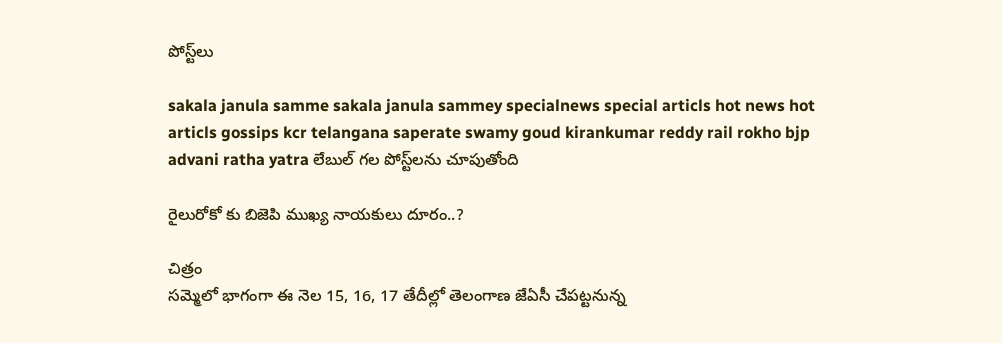పోస్ట్‌లు

sakala janula samme sakala janula sammey specialnews special articls hot news hot articls gossips kcr telangana saperate swamy goud kirankumar reddy rail rokho bjp advani ratha yatra లేబుల్ గల పోస్ట్‌లను చూపుతోంది

రైలురోకో కు బిజెపి ముఖ్య నాయ‌కులు దూరం..?

చిత్రం
సమ్మెలో భాగంగా ఈ నెల 15, 16, 17 తేదీల్లో తెలంగాణ జేఏసీ చేపట్టనున్న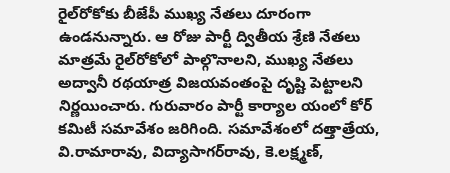రైల్‌రోకోకు బీజేపీ ముఖ్య నేతలు దూరంగా ఉండనున్నారు. ఆ రోజు పార్టీ ద్వితీయ శ్రేణి నేతలు మాత్రమే రైల్‌రోకోలో పాల్గొనాలని, ముఖ్య నేతలు అద్వానీ రథయాత్ర విజయవంతంపై దృష్టి పెట్టాలని నిర్ణయించారు. గురువారం పార్టీ కార్యాల యంలో కోర్ కమిటీ సమావేశం జరిగింది. సమావేశంలో దత్తాత్రేయ, వి.రామారావు, విద్యాసాగర్‌రావు, కె.లక్ష్మణ్,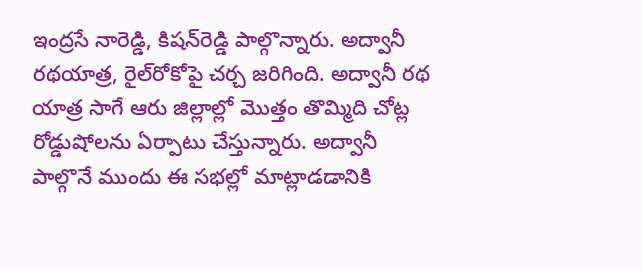ఇంద్రసే నారెడ్డి, కిషన్‌రెడ్డి పాల్గొన్నారు. అద్వానీ రథయాత్ర, రైల్‌రోకోపై చర్చ జరిగింది. అద్వానీ రథ యాత్ర సాగే ఆరు జిల్లాల్లో మొత్తం తొమ్మిది చోట్ల రోడ్డుషోలను ఏర్పాటు చేస్తున్నారు. అద్వానీ పాల్గొనే ముందు ఈ సభల్లో మాట్లాడడానికి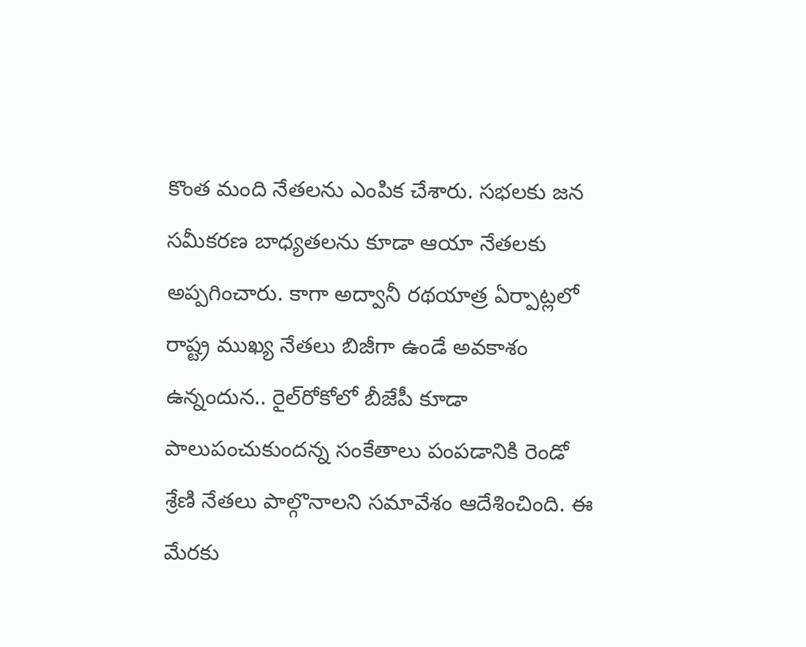కొంత మంది నేతలను ఎంపిక చేశారు. సభలకు జన సమీకరణ బాధ్యతలను కూడా ఆయా నేతలకు అప్పగించారు. కాగా అద్వానీ రథయాత్ర ఏర్పాట్లలో రాష్ట్ర ముఖ్య నేతలు బిజీగా ఉండే అవకాశం ఉన్నందున.. రైల్‌రోకోలో బీజేపీ కూడా పాలుపంచుకుందన్న సంకేతాలు పంపడానికి రెండో శ్రేణి నేతలు పాల్గొనాలని సమావేశం ఆదేశించింది. ఈ మేరకు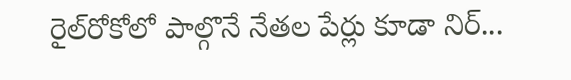రైల్‌రోకోలో పాల్గొనే నేతల పేర్లు కూడా నిర్...